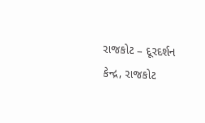રાજકોટ – દૂરદર્શન કેન્દ્ર, રાજકોટ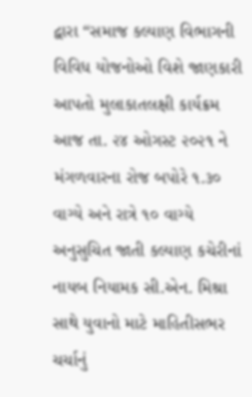દ્વારા “સમાજ કલ્યાણ વિભાગની વિવિધ યોજનોઓ વિશે જાણકારી આપતો મુલાકાતલક્ષી કાર્યક્રમ આજ તા. ૨૪ ઓગસ્ટ ૨૦૨૧ ને મંગળવારના રોજ બપોરે ૧.૩૦ વાગ્યે અને રાત્રે ૧૦ વાગ્યે અનુસુચિત જાતી કલ્યાણ કચેરીનાં નાયબ નિયામક સી.એન. મિશ્રા સાથે યુવાનો માટે માહિતીસભર ચર્ચાનું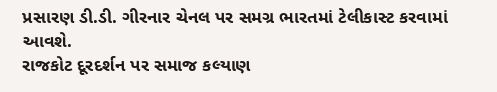પ્રસારણ ડી.ડી. ગીરનાર ચેનલ પર સમગ્ર ભારતમાં ટેલીકાસ્ટ કરવામાં આવશે.
રાજકોટ દૂરદર્શન પર સમાજ કલ્યાણ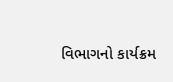વિભાગનો કાર્યક્રમ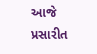આજે પ્રસારીત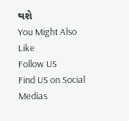થશે
You Might Also Like
Follow US
Find US on Social Medias